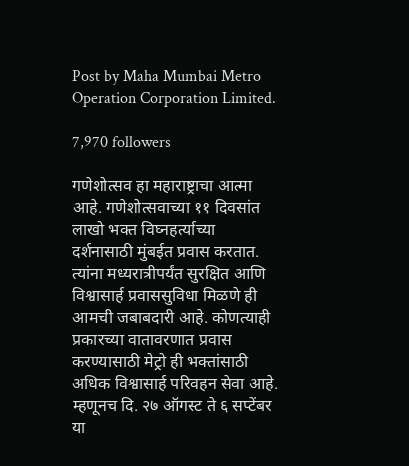Post by Maha Mumbai Metro Operation Corporation Limited.

7,970 followers

गणेशोत्सव हा महाराष्ट्राचा आत्मा आहे. गणेशोत्सवाच्या ११ दिवसांत लाखो भक्त विघ्नहर्त्याच्या दर्शनासाठी मुंबईत प्रवास करतात. त्यांना मध्यरात्रीपर्यंत सुरक्षित आणि विश्वासार्ह प्रवाससुविधा मिळणे ही आमची जबाबदारी आहे. कोणत्याही प्रकारच्या वातावरणात प्रवास करण्यासाठी मेट्रो ही भक्तांसाठी अधिक विश्वासार्ह परिवहन सेवा आहे. म्हणूनच दि. २७ ऑगस्ट ते ६ सप्टेंबर या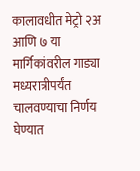कालावधीत मेट्रो २अ आणि ७ या मार्गिकांवरील गाड्या मध्यरात्रीपर्यंत चालवण्याचा निर्णय घेण्यात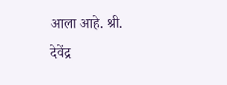आला आहे. श्री. देवेंद्र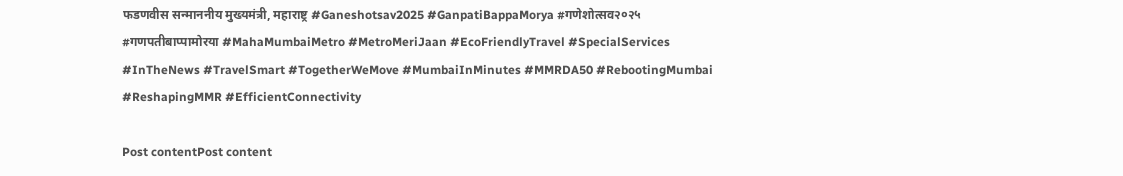फडणवीस सन्माननीय मुख्यमंत्री, महाराष्ट्र #Ganeshotsav2025 #GanpatiBappaMorya #गणेशोत्सव२०२५ #गणपतीबाप्पामोरया #MahaMumbaiMetro #MetroMeriJaan #EcoFriendlyTravel #SpecialServices #InTheNews #TravelSmart #TogetherWeMove #MumbaiInMinutes #MMRDA50 #RebootingMumbai #ReshapingMMR #EfficientConnectivity

Post contentPost content